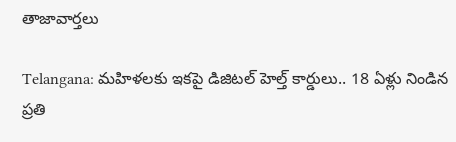తాజావార్తలు

Telangana: మహిళలకు ఇకపై డిజిటల్ హెల్త్ కార్డులు.. 18 ఏళ్లు నిండిన ప్రతి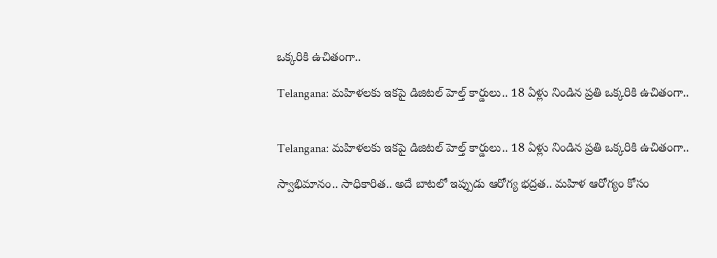ఒక్కరికి ఉచితంగా..

Telangana: మహిళలకు ఇకపై డిజిటల్ హెల్త్ కార్డులు.. 18 ఏళ్లు నిండిన ప్రతి ఒక్కరికి ఉచితంగా..


Telangana: మహిళలకు ఇకపై డిజిటల్ హెల్త్ కార్డులు.. 18 ఏళ్లు నిండిన ప్రతి ఒక్కరికి ఉచితంగా..

స్వాభిమానం.. సాధికారిత.. అదే బాటలో ఇప్పుడు ఆరోగ్య భద్రత.. మహిళ ఆరోగ్యం కోసం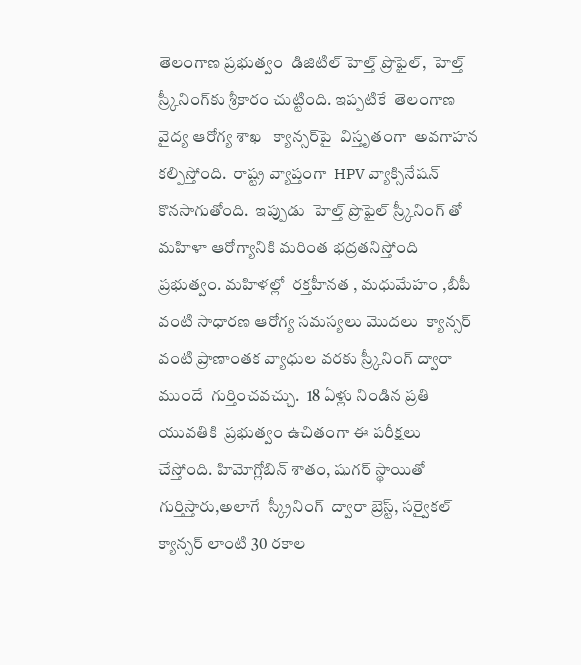తెలంగాణ ప్రభుత్వం  డిజిటిల్‌ హెల్త్‌ ప్రొఫైల్‌,  హెల్త్‌  స్ర్కీనింగ్‌కు శ్రీకారం చుట్టింది. ఇప్పటికే  తెలంగాణ వైద్య ఆరోగ్య శాఖ   క్యాన్సర్‌పై  విస్తృతంగా  అవగాహన కల్పిస్తోంది.  రాష్ట్ర వ్యాప్తంగా  HPV వ్యాక్సినేషన్‌  కొనసాగుతోంది.  ఇప్పుడు  హెల్త్‌ ప్రొఫైల్‌ స్ర్కీనింగ్‌ తో మహిళా ఆరోగ్యానికి మరింత భద్రతనిస్తోంది ప్రభుత్వం. మహిళల్లో  రక్తహీనత , మధుమేహం ,బీపీ  వంటి సాధారణ ఆరోగ్య సమస్యలు మొదలు  క్యాన్సర్ వంటి ప్రాణాంతక వ్యాధుల వరకు స్ర్కీనింగ్‌ ద్వారా ముందే  గుర్తించవచ్చు.  18 ఏళ్లు నిండిన ప్రతి యువతికి  ప్రభుత్వం ఉచితంగా ఈ పరీక్షలు చేస్తోంది. హిమోగ్లోబిన్ శాతం, షుగర్ స్థాయితో గుర్తిస్తారు,అలాగే  స్క్రీనింగ్  ద్వారా బ్రెస్ట్‌, సర్వైకల్‌ క్యాన్సర్ లాంటి 30 రకాల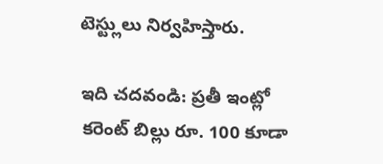టెస్ట్లులు నిర్వహిస్తారు.

ఇది చదవండి: ప్రతీ ఇంట్లో కరెంట్ బిల్లు రూ. 100 కూడా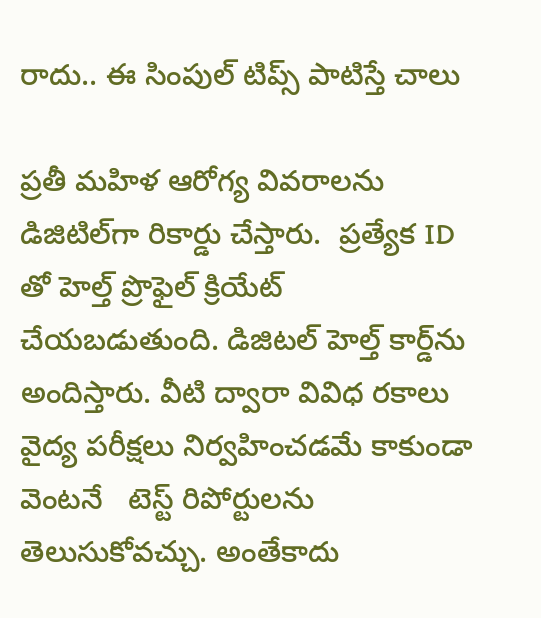రాదు.. ఈ సింపుల్ టిప్స్ పాటిస్తే చాలు

ప్రతీ మహిళ ఆరోగ్య వివరాలను డిజిటిల్‌గా రికార్డు చేస్తారు.  ప్రత్యేక ID తో హెల్త్ ప్రొఫైల్ క్రియేట్ చేయబడుతుంది. డిజిటల్‌ హెల్త్‌ కార్డ్‌ను అందిస్తారు. వీటి ద్వారా వివిధ రకాలు వైద్య పరీక్షలు నిర్వహించడమే కాకుండా  వెంటనే   టెస్ట్ రిపోర్టులను తెలుసుకోవచ్చు. అంతేకాదు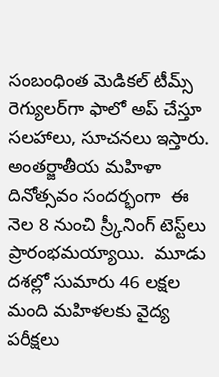సంబంధింత మెడికల్‌ టీమ్స్‌  రెగ్యులర్‌గా ఫాలో అప్‌ చేస్తూ సలహాలు, సూచనలు ఇస్తారు. అంతర్జాతీయ మహిళా దినోత్సవం సందర్భంగా  ఈ నెల 8 నుంచి స్ర్కీనింగ్‌ టెస్ట్‌లు ప్రారంభమయ్యాయి.  మూడు దశల్లో సుమారు 46 లక్షల మంది మహిళలకు వైద్య పరీక్షలు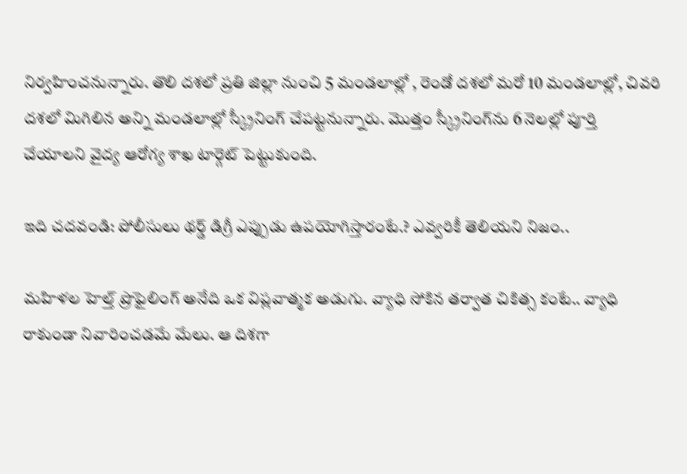నిర్వహించనున్నారు. తొలి దశలో ప్రతి జిల్లా నుంచి 5 మండలాల్లో , రెండో దశలో మరో 10 మండలాల్లో, చివరి దశలో మిగిలిన అన్ని మండలాల్లో స్క్రీనింగ్ చేపట్టనున్నారు. మొత్తం స్క్రీనింగ్‌ను 6 నెలల్లో పూర్తి చేయాలని వైద్య ఆరోగ్య శాఖ టార్గెట్ పెట్టుకుంది.

ఇది చదవండి: పోలీసులు థర్డ్ డిగ్రీ ఎప్పుడు ఉపయోగిస్తారంటే.? ఎవ్వరికీ తెలియని నిజం..

మహిళల హెల్త్ ప్రొఫైలింగ్ అనేది ఒక విప్లవాత్మక అడుగు. వ్యాధి సోకిన తర్వాత చికిత్స కంటే.. వ్యాధి రాకుండా నివారించడమే మేలు. ఆ దిశగా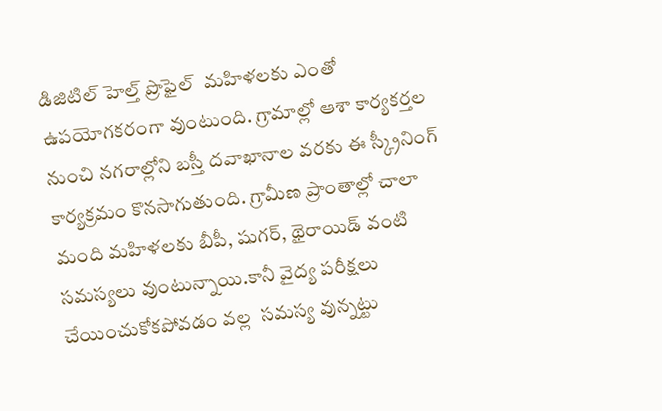డిజిటిల్‌ హెల్త్‌ ప్రొఫైల్‌  మహిళలకు ఎంతో  ఉపయోగకరంగా వుంటుంది. గ్రామాల్లో ఆశా కార్యకర్తల నుంచి నగరాల్లోని బస్తీ దవాఖానాల వరకు ఈ స్క్రీనింగ్ కార్యక్రమం కొనసాగుతుంది. గ్రామీణ ప్రాంతాల్లో చాలా మంది మహిళలకు బీపీ, షుగర్‌, థైరాయిడ్‌ వంటి సమస్యలు వుంటున్నాయి.కానీ వైద్య పరీక్షలు చేయించుకోకపోవడం వల్ల  సమస్య వున్నట్టు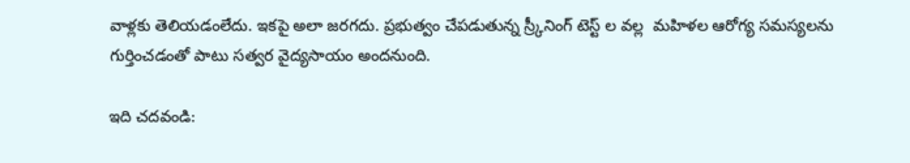వాళ్లకు తెలియడంలేదు. ఇకపై అలా జరగదు. ప్రభుత్వం చేపడుతున్న స్ర్కీనింగ్‌ టెస్ట్‌ ల వల్ల  మహిళల ఆరోగ్య సమస్యలను గుర్తించడంతో పాటు సత్వర వైద్యసాయం అందనుంది.

ఇది చదవండి: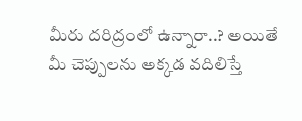మీరు దరిద్రంలో ఉన్నారా..? అయితే మీ చెప్పులను అక్కడ వదిలిస్తే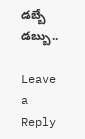డబ్బే డబ్బు..

Leave a Reply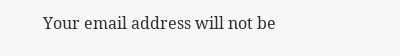Your email address will not be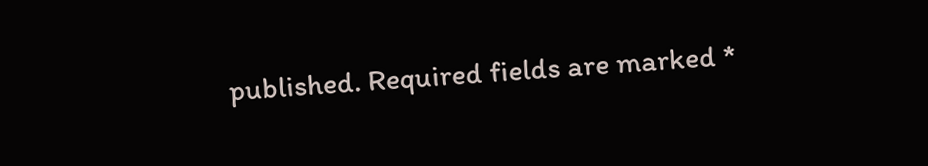published. Required fields are marked *